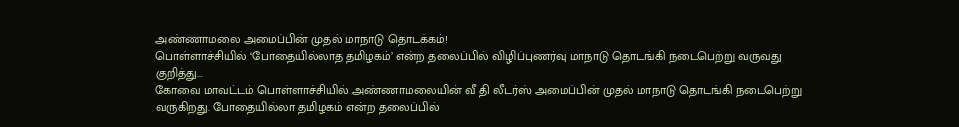அண்ணாமலை அமைப்பின் முதல் மாநாடு தொடக்கம்!
பொள்ளாச்சியில் ‘போதையில்லாத தமிழகம்’ என்ற தலைப்பில் விழிப்புணர்வு மாநாடு தொடங்கி நடைபெற்று வருவது குறித்து...
கோவை மாவட்டம் பொள்ளாச்சியில் அண்ணாமலையின் வீ தி லீடர்ஸ் அமைப்பின் முதல் மாநாடு தொடங்கி நடைபெற்று வருகிறது. போதையில்லா தமிழகம் என்ற தலைப்பில்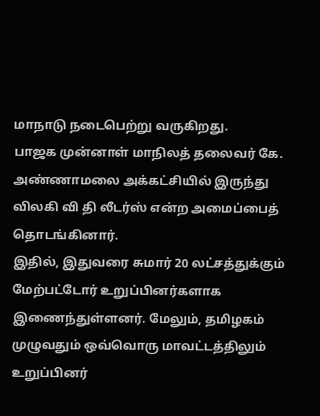மாநாடு நடைபெற்று வருகிறது.
பாஜக முன்னாள் மாநிலத் தலைவர் கே. அண்ணாமலை அக்கட்சியில் இருந்து விலகி வி தி லீடர்ஸ் என்ற அமைப்பைத் தொடங்கினார்.
இதில், இதுவரை சுமார் 20 லட்சத்துக்கும் மேற்பட்டோர் உறுப்பினர்களாக இணைந்துள்ளனர். மேலும், தமிழகம் முழுவதும் ஒவ்வொரு மாவட்டத்திலும் உறுப்பினர்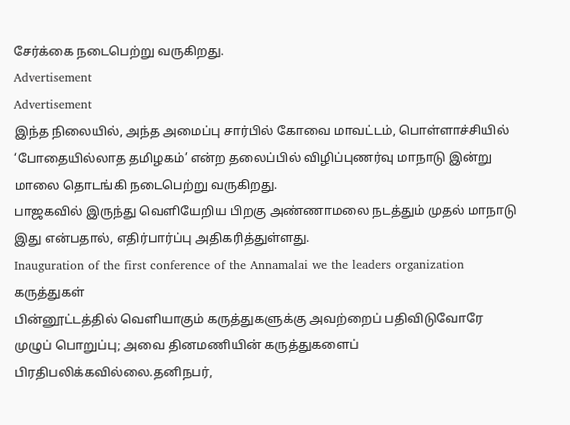சேர்க்கை நடைபெற்று வருகிறது.
Advertisement
Advertisement
இந்த நிலையில், அந்த அமைப்பு சார்பில் கோவை மாவட்டம், பொள்ளாச்சியில் ‘போதையில்லாத தமிழகம்’ என்ற தலைப்பில் விழிப்புணர்வு மாநாடு இன்று மாலை தொடங்கி நடைபெற்று வருகிறது.
பாஜகவில் இருந்து வெளியேறிய பிறகு அண்ணாமலை நடத்தும் முதல் மாநாடு இது என்பதால், எதிர்பார்ப்பு அதிகரித்துள்ளது.
Inauguration of the first conference of the Annamalai we the leaders organization
கருத்துகள்
பின்னூட்டத்தில் வெளியாகும் கருத்துகளுக்கு அவற்றைப் பதிவிடுவோரே முழுப் பொறுப்பு; அவை தினமணியின் கருத்துகளைப் பிரதிபலிக்கவில்லை.தனிநபர்,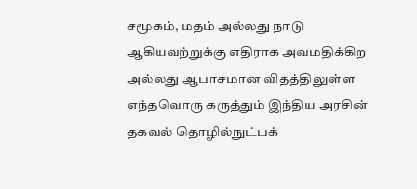சமூகம், மதம் அல்லது நாடு ஆகியவற்றுக்கு எதிராக அவமதிக்கிற அல்லது ஆபாசமான விதத்திலுள்ள எந்தவொரு கருத்தும் இந்திய அரசின் தகவல் தொழில்நுட்பக்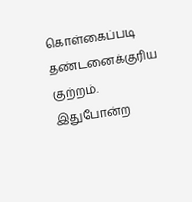கொள்கைப்படி தண்டனைக்குரிய குற்றம். இதுபோன்ற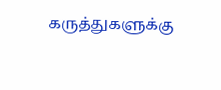கருத்துகளுக்கு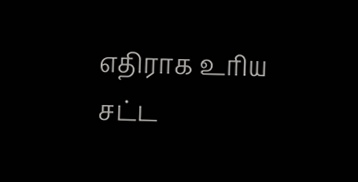எதிராக உரிய சட்ட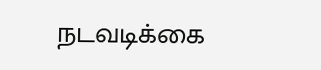நடவடிக்கை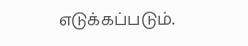எடுக்கப்படும்.